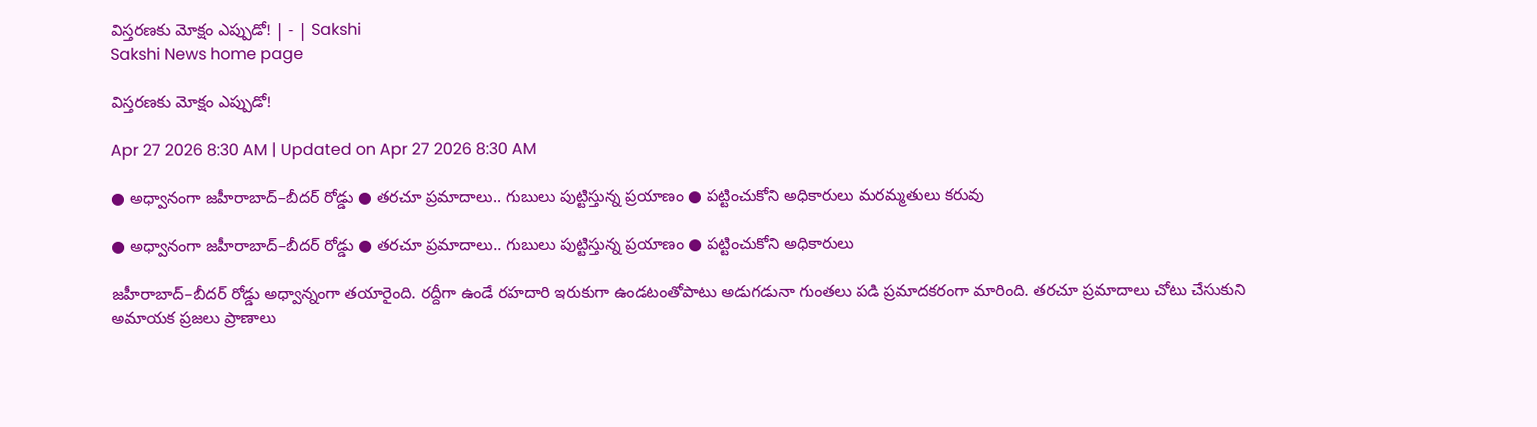విస్తరణకు మోక్షం ఎప్పుడో! | - | Sakshi
Sakshi News home page

విస్తరణకు మోక్షం ఎప్పుడో!

Apr 27 2026 8:30 AM | Updated on Apr 27 2026 8:30 AM

● అధ్వానంగా జహీరాబాద్‌–బీదర్‌ రోడ్డు ● తరచూ ప్రమాదాలు.. గుబులు పుట్టిస్తున్న ప్రయాణం ● పట్టించుకోని అధికారులు మరమ్మతులు కరువు

● అధ్వానంగా జహీరాబాద్‌–బీదర్‌ రోడ్డు ● తరచూ ప్రమాదాలు.. గుబులు పుట్టిస్తున్న ప్రయాణం ● పట్టించుకోని అధికారులు

జహీరాబాద్‌–బీదర్‌ రోడ్డు అధ్వాన్నంగా తయారైంది. రద్దీగా ఉండే రహదారి ఇరుకుగా ఉండటంతోపాటు అడుగడునా గుంతలు పడి ప్రమాదకరంగా మారింది. తరచూ ప్రమాదాలు చోటు చేసుకుని అమాయక ప్రజలు ప్రాణాలు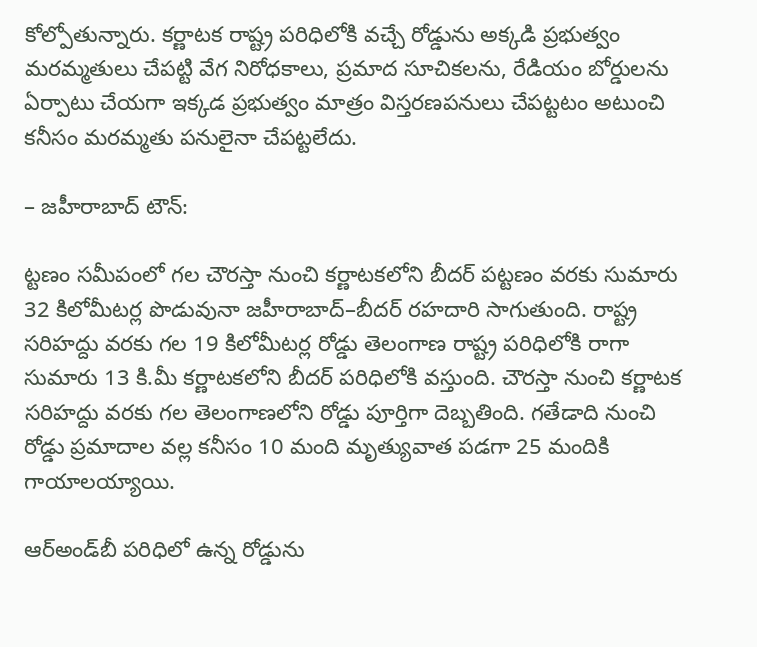కోల్పోతున్నారు. కర్ణాటక రాష్ట్ర పరిధిలోకి వచ్చే రోడ్డును అక్కడి ప్రభుత్వం మరమ్మతులు చేపట్టి వేగ నిరోధకాలు, ప్రమాద సూచికలను, రేడియం బోర్డులను ఏర్పాటు చేయగా ఇక్కడ ప్రభుత్వం మాత్రం విస్తరణపనులు చేపట్టటం అటుంచి కనీసం మరమ్మతు పనులైనా చేపట్టలేదు.

– జహీరాబాద్‌ టౌన్‌:

ట్టణం సమీపంలో గల చౌరస్తా నుంచి కర్ణాటకలోని బీదర్‌ పట్టణం వరకు సుమారు 32 కిలోమీటర్ల పొడువునా జహీరాబాద్‌–బీదర్‌ రహదారి సాగుతుంది. రాష్ట్ర సరిహద్దు వరకు గల 19 కిలోమీటర్ల రోడ్డు తెలంగాణ రాష్ట్ర పరిధిలోకి రాగా సుమారు 13 కి.మీ కర్ణాటకలోని బీదర్‌ పరిధిలోకి వస్తుంది. చౌరస్తా నుంచి కర్ణాటక సరిహద్దు వరకు గల తెలంగాణలోని రోడ్డు పూర్తిగా దెబ్బతింది. గతేడాది నుంచి రోడ్డు ప్రమాదాల వల్ల కనీసం 10 మంది మృత్యువాత పడగా 25 మందికి గాయాలయ్యాయి.

ఆర్‌అండ్‌బీ పరిధిలో ఉన్న రోడ్డును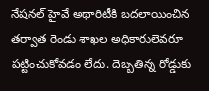నేషనల్‌ హైవే అథారిటీకి బదలాయించిన తర్వాత రెండు శాఖల అధికారులెవరూ పట్టించుకోవడం లేదు. దెబ్బతిన్న రోడ్డుకు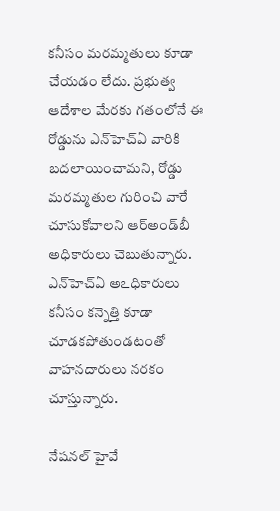కనీసం మరమ్మతులు కూడా చేయడం లేదు. ప్రభుత్వ ఆదేశాల మేరకు గతంలోనే ఈ రోడ్డును ఎన్‌హెచ్‌ఏ వారికి బదలాయించామని, రోడ్డు మరమ్మతుల గురించి వారే చూసుకోవాలని ఆర్‌అండ్‌బీ అధికారులు చెబుతున్నారు. ఎన్‌హెచ్‌ఏ అఽధికారులు కనీసం కన్నెత్తి కూడా చూడకపోతుండటంతో వాహనదారులు నరకం చూస్తున్నారు.

నేషనల్‌ హైవే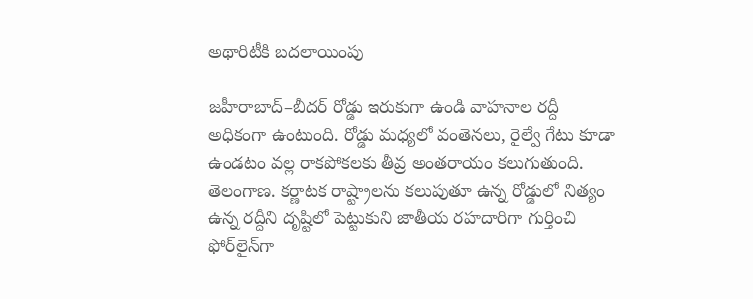అథారిటీకి బదలాయింపు

జహీరాబాద్‌–బీదర్‌ రోడ్డు ఇరుకుగా ఉండి వాహనాల రద్దీ అధికంగా ఉంటుంది. రోడ్డు మధ్యలో వంతెనలు, రైల్వే గేటు కూడా ఉండటం వల్ల రాకపోకలకు తీవ్ర అంతరాయం కలుగుతుంది. తెలంగాణ. కర్ణాటక రాష్ట్రాలను కలుపుతూ ఉన్న రోడ్డులో నిత్యం ఉన్న రద్దీని దృష్టిలో పెట్టుకుని జాతీయ రహదారిగా గుర్తించి ఫోర్‌లైన్‌గా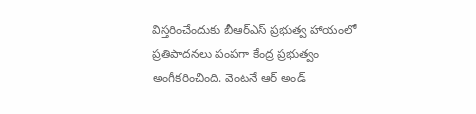విస్తరించేందుకు బీఆర్‌ఎస్‌ ప్రభుత్వ హాయంలో ప్రతిపాదనలు పంపగా కేంద్ర ప్రభుత్వం అంగీకరించింది. వెంటనే ఆర్‌ అండ్‌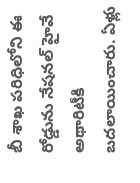బీ శాఖ పరిధిలోని ఈ రోడ్డును నేషనల్‌ హైవే అథారిటీకి బదలాయించారు. ఏళ్లు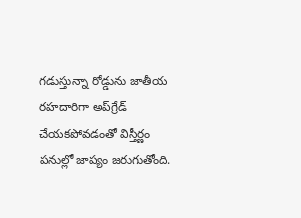గడుస్తున్నా రోడ్డును జాతీయ రహదారిగా అప్‌గ్రేడ్‌ చేయకపోవడంతో విస్తీర్ణం పనుల్లో జాప్యం జరుగుతోంది.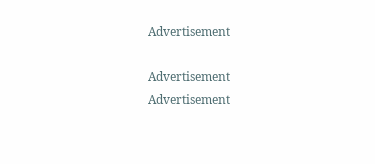Advertisement

Advertisement
Advertisement